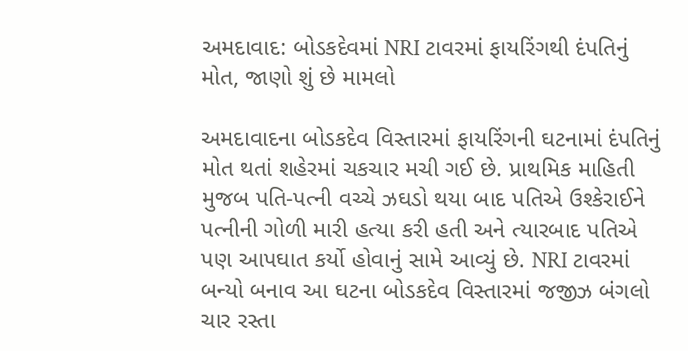અમદાવાદ: બોડકદેવમાં NRI ટાવરમાં ફાયરિંગથી દંપતિનું મોત, જાણો શું છે મામલો

અમદાવાદના બોડકદેવ વિસ્તારમાં ફાયરિંગની ઘટનામાં દંપતિનું મોત થતાં શહેરમાં ચકચાર મચી ગઈ છે. પ્રાથમિક માહિતી મુજબ પતિ-પત્ની વચ્ચે ઝઘડો થયા બાદ પતિએ ઉશ્કેરાઈને પત્નીની ગોળી મારી હત્યા કરી હતી અને ત્યારબાદ પતિએ પણ આપઘાત કર્યો હોવાનું સામે આવ્યું છે. NRI ટાવરમાં બન્યો બનાવ આ ઘટના બોડકદેવ વિસ્તારમાં જજીઝ બંગલો ચાર રસ્તા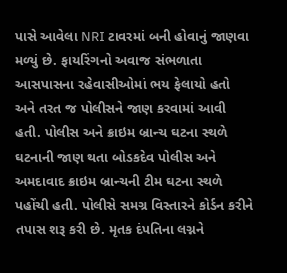પાસે આવેલા NRI ટાવરમાં બની હોવાનું જાણવા મળ્યું છે. ફાયરિંગનો અવાજ સંભળાતા આસપાસના રહેવાસીઓમાં ભય ફેલાયો હતો અને તરત જ પોલીસને જાણ કરવામાં આવી હતી. પોલીસ અને ક્રાઇમ બ્રાન્ચ ઘટના સ્થળે ઘટનાની જાણ થતા બોડકદેવ પોલીસ અને અમદાવાદ ક્રાઇમ બ્રાન્ચની ટીમ ઘટના સ્થળે પહોંચી હતી. પોલીસે સમગ્ર વિસ્તારને કોર્ડન કરીને તપાસ શરૂ કરી છે. મૃતક દંપતિના લગ્નને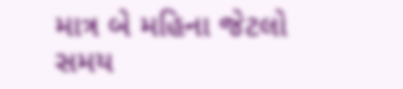માત્ર બે મહિના જેટલો સમય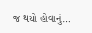જ થયો હોવાનું…